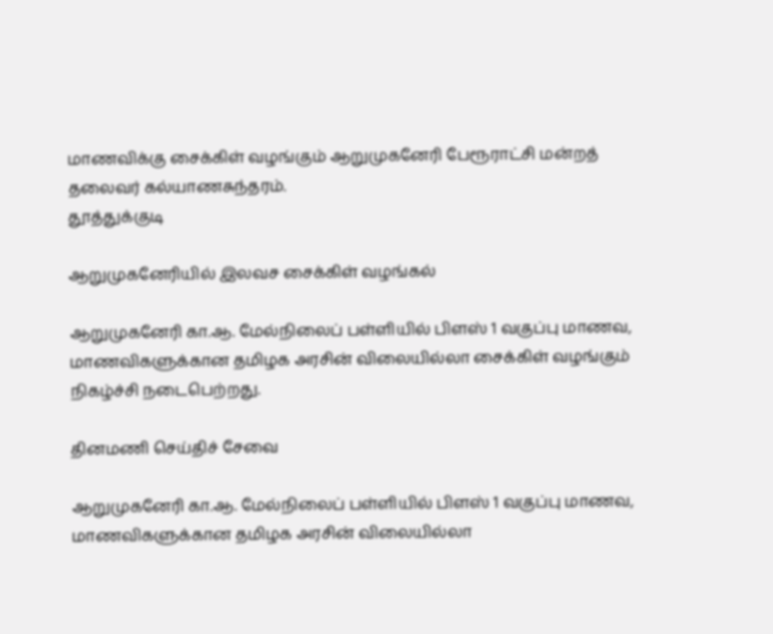மாணவிக்கு சைக்கிள் வழங்கும் ஆறுமுகனேரி பேரூராட்சி மன்றத் தலைவர் கல்யாணசுந்தரம்.
தூத்துக்குடி

ஆறுமுகனேரியில் இலவச சைக்கிள் வழங்கல்

ஆறுமுகனேரி கா.ஆ. மேல்நிலைப் பள்ளியில் பிளஸ் 1 வகுப்பு மாணவ, மாணவிகளுக்கான தமிழக அரசின் விலையில்லா சைக்கிள் வழங்கும் நிகழ்ச்சி நடைபெற்றது.

தினமணி செய்திச் சேவை

ஆறுமுகனேரி கா.ஆ. மேல்நிலைப் பள்ளியில் பிளஸ் 1 வகுப்பு மாணவ, மாணவிகளுக்கான தமிழக அரசின் விலையில்லா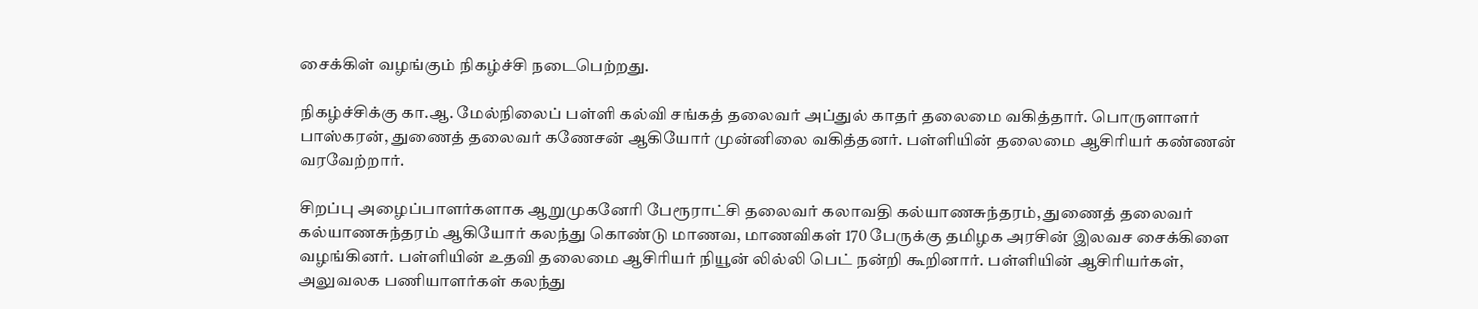சைக்கிள் வழங்கும் நிகழ்ச்சி நடைபெற்றது.

நிகழ்ச்சிக்கு கா.ஆ. மேல்நிலைப் பள்ளி கல்வி சங்கத் தலைவர் அப்துல் காதர் தலைமை வகித்தார். பொருளாளர் பாஸ்கரன், துணைத் தலைவர் கணேசன் ஆகியோர் முன்னிலை வகித்தனர். பள்ளியின் தலைமை ஆசிரியர் கண்ணன் வரவேற்றார்.

சிறப்பு அழைப்பாளர்களாக ஆறுமுகனேரி பேரூராட்சி தலைவர் கலாவதி கல்யாணசுந்தரம், துணைத் தலைவர் கல்யாணசுந்தரம் ஆகியோர் கலந்து கொண்டு மாணவ, மாணவிகள் 170 பேருக்கு தமிழக அரசின் இலவச சைக்கிளை வழங்கினர். பள்ளியின் உதவி தலைமை ஆசிரியர் நியூன் லில்லி பெட் நன்றி கூறினார். பள்ளியின் ஆசிரியர்கள், அலுவலக பணியாளர்கள் கலந்து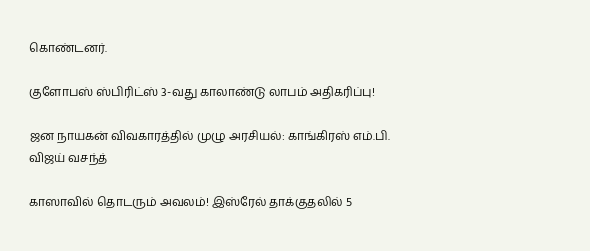கொண்டனர்.

குளோபஸ் ஸ்பிரிட்ஸ் 3-வது காலாண்டு லாபம் அதிகரிப்பு!

ஜன நாயகன் விவகாரத்தில் முழு அரசியல்: காங்கிரஸ் எம்.பி. விஜய் வசந்த்

காஸாவில் தொடரும் அவலம்! இஸ்ரேல் தாக்குதலில் 5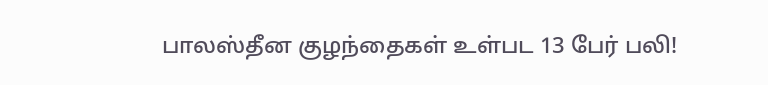பாலஸ்தீன குழந்தைகள் உள்பட 13 பேர் பலி!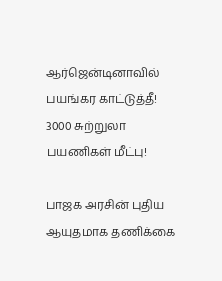ஆர்ஜென்டினாவில் பயங்கர காட்டுத்தீ! 3000 சுற்றுலா பயணிகள் மீட்பு!

பாஜக அரசின் புதிய ஆயுதமாக தணிக்கை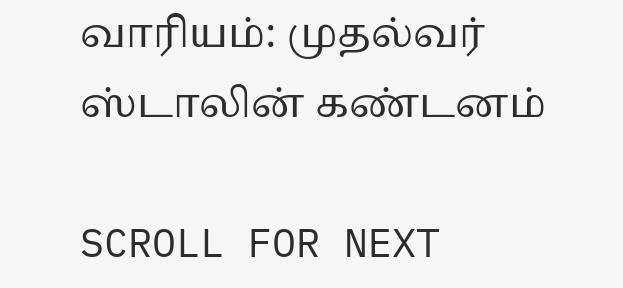வாரியம்: முதல்வர் ஸ்டாலின் கண்டனம்

SCROLL FOR NEXT